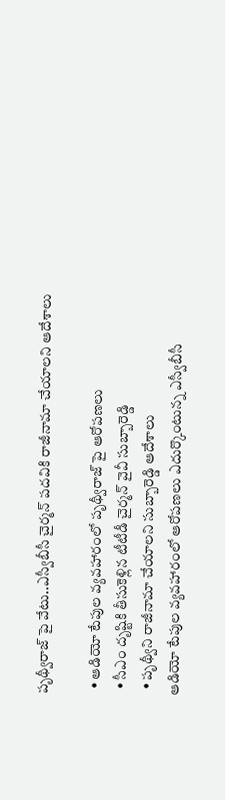పృథ్వీరాజ్ పై వేటు..ఎస్వీబీసీ చైర్మన్ పదవికి రాజీనామా చేయాలని ఆదేశాలు

  • ఆడియో టేపుల వ్యవహారంలో పృథ్వీరాజ్ పై ఆరోపణలు
  • సీఎం దృష్టికి తీసుకెళ్లిన టీటీడీ చైర్మన్ వైవీ సుబ్బారెడ్డి
  • పృథ్వీని రాజీనామా చేయాలని సుబ్బారెడ్డి ఆదేశాలు
ఆడియో టేపుల వ్యవహారంలో ఆరోపణలు ఎదుర్కొంటున్న ఎస్వీబీసీ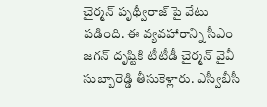చైర్మన్ పృథ్వీరాజ్ పై వేటు పడింది. ఈ వ్యవహారాన్ని సీఎం జగన్ దృష్టికి టీటీడీ చైర్మన్ వైవీ సుబ్బారెడ్డి తీసుకెళ్లారు. ఎస్వీబీసీ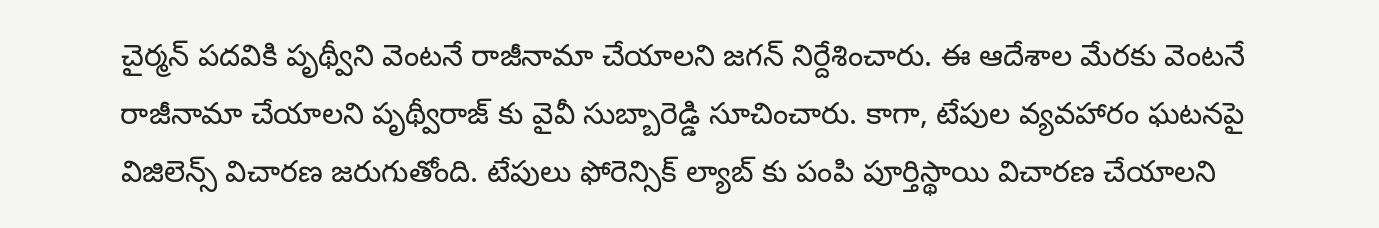చైర్మన్ పదవికి పృథ్వీని వెంటనే రాజీనామా చేయాలని జగన్ నిర్దేశించారు. ఈ ఆదేశాల మేరకు వెంటనే రాజీనామా చేయాలని పృథ్వీరాజ్ కు వైవీ సుబ్బారెడ్డి సూచించారు. కాగా, టేపుల వ్యవహారం ఘటనపై విజిలెన్స్ విచారణ జరుగుతోంది. టేపులు ఫోరెన్సిక్ ల్యాబ్ కు పంపి పూర్తిస్థాయి విచారణ చేయాలని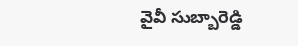వైవీ సుబ్బారెడ్డి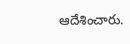ఆదేశించారు.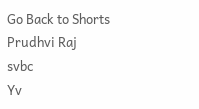Go Back to Shorts
Prudhvi Raj
svbc
Yv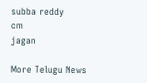subba reddy
cm
jagan

More Telugu News